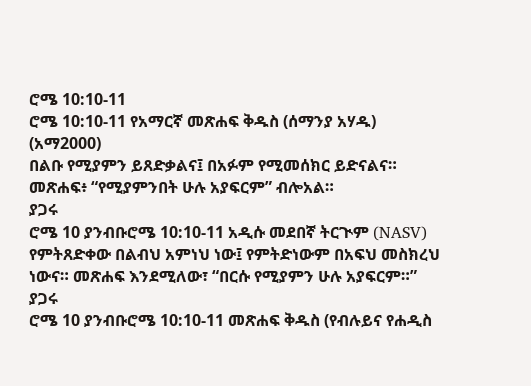ሮሜ 10:10-11
ሮሜ 10:10-11 የአማርኛ መጽሐፍ ቅዱስ (ሰማንያ አሃዱ) (አማ2000)
በልቡ የሚያምን ይጸድቃልና፤ በአፉም የሚመሰክር ይድናልና። መጽሐፍ፥ “የሚያምንበት ሁሉ አያፍርም” ብሎአል።
ያጋሩ
ሮሜ 10 ያንብቡሮሜ 10:10-11 አዲሱ መደበኛ ትርጒም (NASV)
የምትጸድቀው በልብህ አምነህ ነው፤ የምትድነውም በአፍህ መስክረህ ነውና። መጽሐፍ እንደሚለው፣ “በርሱ የሚያምን ሁሉ አያፍርም።”
ያጋሩ
ሮሜ 10 ያንብቡሮሜ 10:10-11 መጽሐፍ ቅዱስ (የብሉይና የሐዲስ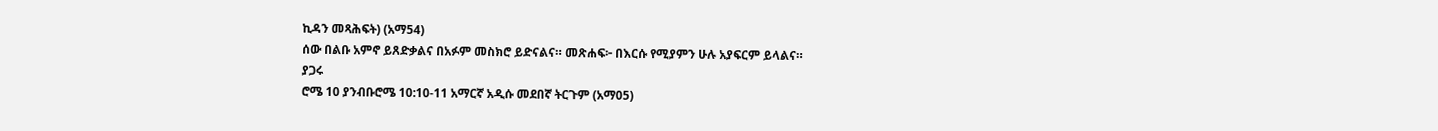ኪዳን መጻሕፍት) (አማ54)
ሰው በልቡ አምኖ ይጸድቃልና በአፉም መስክሮ ይድናልና። መጽሐፍ፦ በእርሱ የሚያምን ሁሉ አያፍርም ይላልና።
ያጋሩ
ሮሜ 10 ያንብቡሮሜ 10:10-11 አማርኛ አዲሱ መደበኛ ትርጉም (አማ05)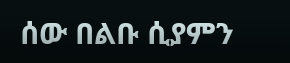ሰው በልቡ ሲያምን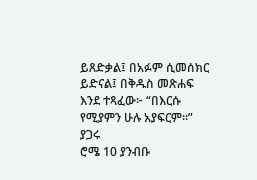ይጸድቃል፤ በአፉም ሲመሰክር ይድናል፤ በቅዱስ መጽሐፍ እንደ ተጻፈው፦ “በእርሱ የሚያምን ሁሉ አያፍርም።”
ያጋሩ
ሮሜ 10 ያንብቡ